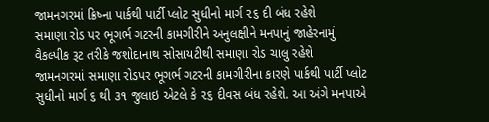જામનગરમાં ક્રિષ્ના પાર્કથી પાર્ટી પ્લોટ સુધીનો માર્ગ ૨૬ દી બંધ રહેશે
સમાણા રોડ પર ભૂગર્ભ ગટરની કામગીરીને અનુલક્ષીને મનપાનું જાહેરનામું
વૈકલ્પીક રૂટ તરીકે જશોદાનાથ સોસાયટીથી સમાણા રોડ ચાલુ રહેશે
જામનગરમાં સમાણા રોડપર ભૂગર્ભ ગટરની કામગીરીના કારણે પાર્કથી પાર્ટી પ્લોટ સુધીનો માર્ગ ૬ થી ૩૧ જુલાઇ એટલે કે ૨૬ દીવસ બંધ રહેશે. આ અંગે મનપાએ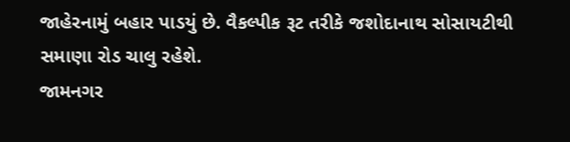જાહેરનામું બહાર પાડયું છે. વૈકલ્પીક રૂટ તરીકે જશોદાનાથ સોસાયટીથી સમાણા રોડ ચાલુ રહેશે.
જામનગર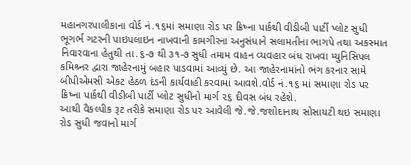મહાનગરપાલીકાના વોર્ડ નં.૧૬માં સમાણા રોડ પર ક્રિષ્ના પાર્કથી વીડીબી પાર્ટી પ્લોટ સુધી ભૂગર્ભ ગટરની પાઇપલાઇન નાખવાની કામગીરના અનુસંધાને સલામતીના ભાગપે તથા અકસ્માત નિવારવાના હેતુથી તા.૬-૭ થી ૩૧-૭ સુધી તમામ વાહન વ્યવહાર બંધ રાખવા મ્યુનિસિપલ કમિશ્ર્નર દ્વારા જાહેરનામું બહાર પાડવામાં આવ્યું છે. આ જાહેરનામાંનો ભંગ કરનાર સામે બીપીએમસી એકટ હેઠળ દંડની કાર્યવાહી કરવામાં આવશે.વોર્ડ નં.૧૬ માં સમાણા રોડ પર ક્રિષ્ના પાર્કથી વીડીબી પાર્ટી પ્લોટ સુધીનો માર્ગ ૨૬ દીવસ બંધ રહેશે.
આથી વૈકલ્પીક રૂટ તરીકે સમાણા રોડ પર આવેલી જે.જે.જશોદાનાથ સોસાયટી થઇ સમાણા રોડ સુધી જવાનો માર્ગ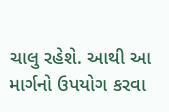ચાલુ રહેશે. આથી આ માર્ગનો ઉપયોગ કરવા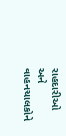રાહદારીઓ અને વાહનચાલકોને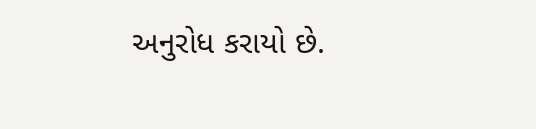અનુરોધ કરાયો છે.